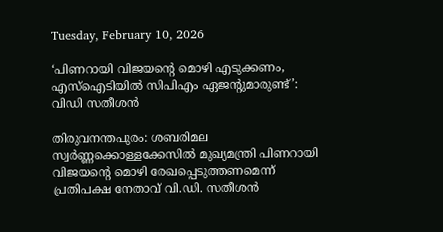Tuesday, February 10, 2026

‘പിണറായി വിജയന്റെ മൊഴി എടുക്കണം, എസ്‌ഐടിയില്‍ സിപിഎം ഏജന്റുമാരുണ്ട്’: വിഡി സതീശന്‍

തിരുവനന്തപുരം: ശബരിമല സ്വര്‍ണ്ണക്കൊള്ളക്കേസില്‍ മുഖ്യമന്ത്രി പിണറായി വിജയന്റെ മൊഴി രേഖപ്പെടുത്തണമെന്ന് പ്രതിപക്ഷ നേതാവ് വി.ഡി. സതീശന്‍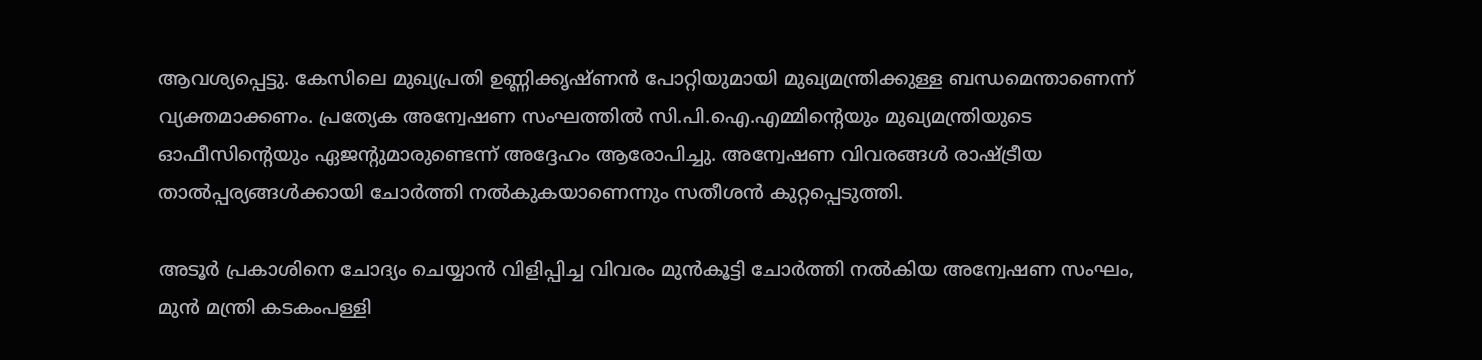ആവശ്യപ്പെട്ടു. കേസിലെ മുഖ്യപ്രതി ഉണ്ണിക്കൃഷ്ണന്‍ പോറ്റിയുമായി മുഖ്യമന്ത്രിക്കുള്ള ബന്ധമെന്താണെന്ന് വ്യക്തമാക്കണം. പ്രത്യേക അന്വേഷണ സംഘത്തില്‍ സി.പി.ഐ.എമ്മിന്റെയും മുഖ്യമന്ത്രിയുടെ ഓഫീസിന്റെയും ഏജന്റുമാരുണ്ടെന്ന് അദ്ദേഹം ആരോപിച്ചു. അന്വേഷണ വിവരങ്ങള്‍ രാഷ്ട്രീയ താല്‍പ്പര്യങ്ങള്‍ക്കായി ചോര്‍ത്തി നല്‍കുകയാണെന്നും സതീശന്‍ കുറ്റപ്പെടുത്തി.

അടൂര്‍ പ്രകാശിനെ ചോദ്യം ചെയ്യാന്‍ വിളിപ്പിച്ച വിവരം മുന്‍കൂട്ടി ചോര്‍ത്തി നല്‍കിയ അന്വേഷണ സംഘം, മുന്‍ മന്ത്രി കടകംപള്ളി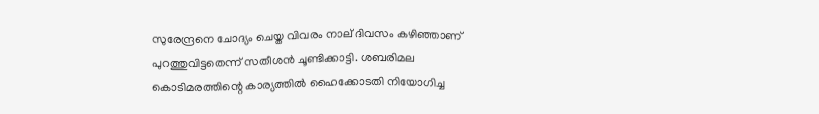സുരേന്ദ്രനെ ചോദ്യം ചെയ്ത വിവരം നാല് ദിവസം കഴിഞ്ഞാണ് പുറത്തുവിട്ടതെന്ന് സതീശന്‍ ചൂണ്ടിക്കാട്ടി. ശബരിമല കൊടിമരത്തിന്റെ കാര്യത്തില്‍ ഹൈക്കോടതി നിയോഗിച്ച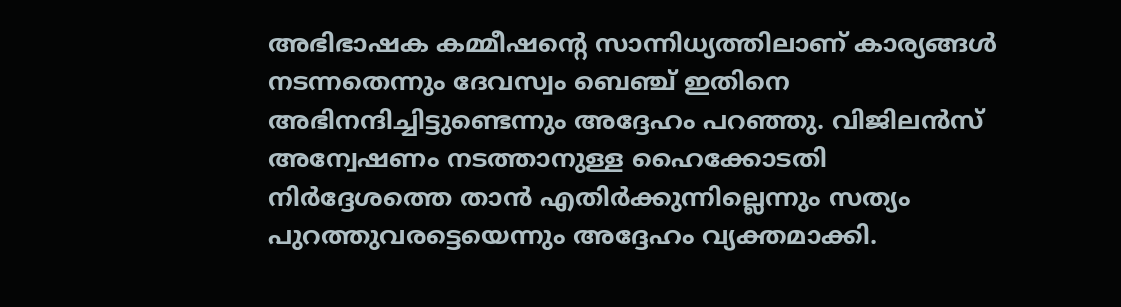അഭിഭാഷക കമ്മീഷന്റെ സാന്നിധ്യത്തിലാണ് കാര്യങ്ങള്‍ നടന്നതെന്നും ദേവസ്വം ബെഞ്ച് ഇതിനെ അഭിനന്ദിച്ചിട്ടുണ്ടെന്നും അദ്ദേഹം പറഞ്ഞു. വിജിലന്‍സ് അന്വേഷണം നടത്താനുള്ള ഹൈക്കോടതി നിര്‍ദ്ദേശത്തെ താന്‍ എതിര്‍ക്കുന്നില്ലെന്നും സത്യം പുറത്തുവരട്ടെയെന്നും അദ്ദേഹം വ്യക്തമാക്കി.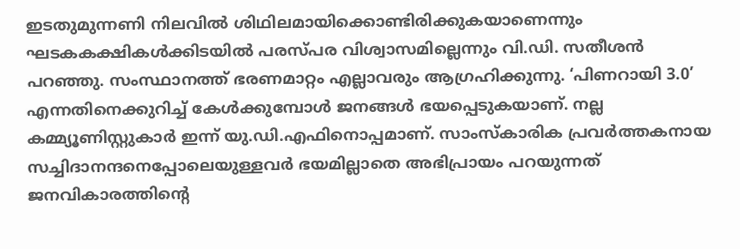ഇടതുമുന്നണി നിലവില്‍ ശിഥിലമായിക്കൊണ്ടിരിക്കുകയാണെന്നും ഘടകകക്ഷികള്‍ക്കിടയില്‍ പരസ്പര വിശ്വാസമില്ലെന്നും വി.ഡി. സതീശന്‍ പറഞ്ഞു. സംസ്ഥാനത്ത് ഭരണമാറ്റം എല്ലാവരും ആഗ്രഹിക്കുന്നു. ‘പിണറായി 3.0’ എന്നതിനെക്കുറിച്ച് കേള്‍ക്കുമ്പോള്‍ ജനങ്ങള്‍ ഭയപ്പെടുകയാണ്. നല്ല കമ്മ്യൂണിസ്റ്റുകാര്‍ ഇന്ന് യു.ഡി.എഫിനൊപ്പമാണ്. സാംസ്‌കാരിക പ്രവര്‍ത്തകനായ സച്ചിദാനന്ദനെപ്പോലെയുള്ളവര്‍ ഭയമില്ലാതെ അഭിപ്രായം പറയുന്നത് ജനവികാരത്തിന്റെ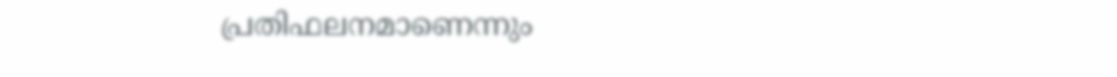പ്രതിഫലനമാണെന്നും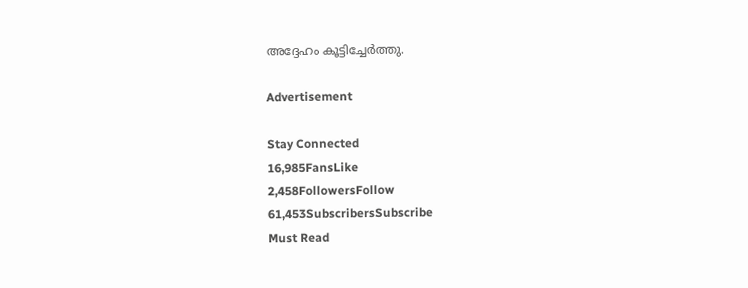അദ്ദേഹം കൂട്ടിച്ചേര്‍ത്തു.

Advertisement

Stay Connected
16,985FansLike
2,458FollowersFollow
61,453SubscribersSubscribe
Must Read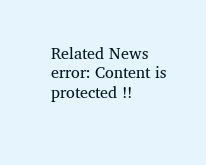Related News
error: Content is protected !!